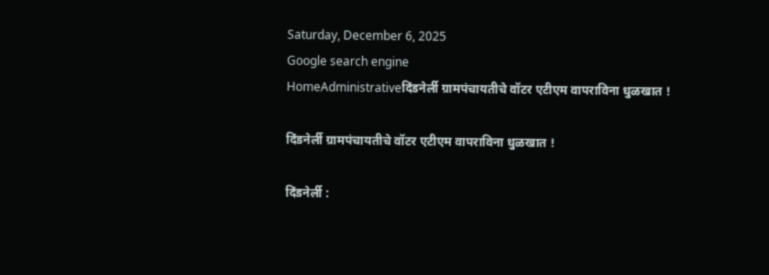Saturday, December 6, 2025
Google search engine
HomeAdministrativeदिंडनेर्ली ग्रामपंचायतीचे वॉटर एटीएम वापराविना धुळखात !

दिंडनेर्ली ग्रामपंचायतीचे वॉटर एटीएम वापराविना धुळखात !

दिंडनेर्ली :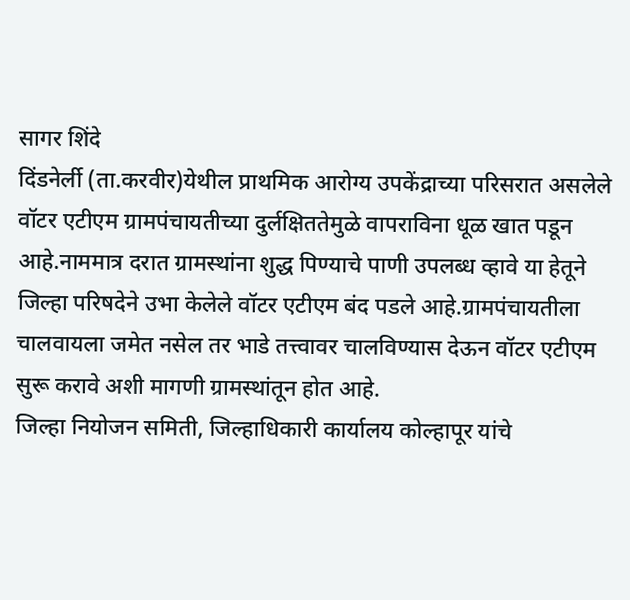सागर शिंदे
दिंडनेर्ली (ता.करवीर)येथील प्राथमिक आरोग्य उपकेंद्राच्या परिसरात असलेले वॉटर एटीएम ग्रामपंचायतीच्या दुर्लक्षिततेमुळे वापराविना धूळ खात पडून आहे.नाममात्र दरात ग्रामस्थांना शुद्ध पिण्याचे पाणी उपलब्ध व्हावे या हेतूने जिल्हा परिषदेने उभा केलेले वॉटर एटीएम बंद पडले आहे.ग्रामपंचायतीला चालवायला जमेत नसेल तर भाडे तत्त्वावर चालविण्यास देऊन वॉटर एटीएम सुरू करावे अशी मागणी ग्रामस्थांतून होत आहे.
जिल्हा नियोजन समिती, जिल्हाधिकारी कार्यालय कोल्हापूर यांचे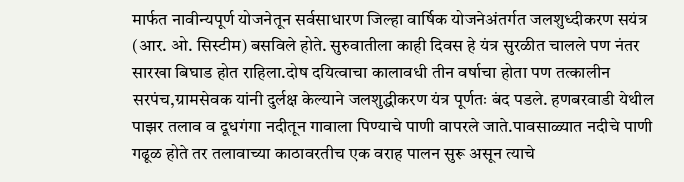मार्फत नावीन्यपूर्ण योजनेतून सर्वसाधारण जिल्हा वार्षिक योजनेअंतर्गत जलशुध्दीकरण सयंत्र (आर. ओ. सिस्टीम) बसविले होते. सुरुवातीला काही दिवस हे यंत्र सुरळीत चालले पण नंतर सारखा बिघाड होत राहिला.दोष दयित्वाचा कालावधी तीन वर्षाचा होता पण तत्कालीन सरपंच,ग्रामसेवक यांनी दुर्लक्ष केल्याने जलशुद्धीकरण यंत्र पूर्णतः बंद पडले. हणबरवाडी येथील पाझर तलाव व दूधगंगा नदीतून गावाला पिण्याचे पाणी वापरले जाते.पावसाळ्यात नदीचे पाणी गढूळ होते तर तलावाच्या काठावरतीच एक वराह पालन सुरू असून त्याचे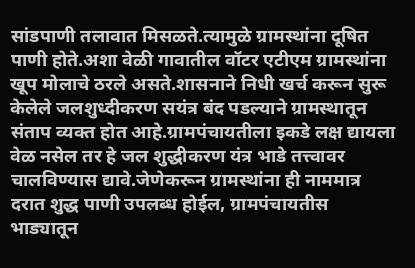सांडपाणी तलावात मिसळते.त्यामुळे ग्रामस्थांना दूषित पाणी होते.अशा वेळी गावातील वॉटर एटीएम ग्रामस्थांना खूप मोलाचे ठरले असते.शासनाने निधी खर्च करून सुरू केलेले जलशुध्दीकरण सयंत्र बंद पडल्याने ग्रामस्थातून संताप व्यक्त होत आहे.ग्रामपंचायतीला इकडे लक्ष द्यायला वेळ नसेल तर हे जल शुद्धीकरण यंत्र भाडे तत्त्वावर चालविण्यास द्यावे.जेणेकरून ग्रामस्थांना ही नाममात्र दरात शुद्ध पाणी उपलब्ध होईल, ग्रामपंचायतीस भाड्यातून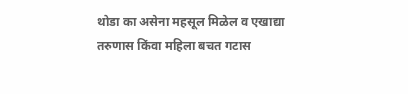थोडा का असेना महसूल मिळेल व एखाद्या तरुणास किंवा महिला बचत गटास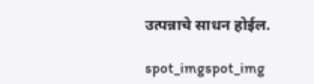उत्पन्नाचे साधन होईल.

spot_imgspot_img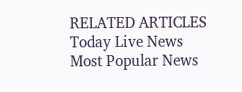RELATED ARTICLES
Today Live News
Most Popular News